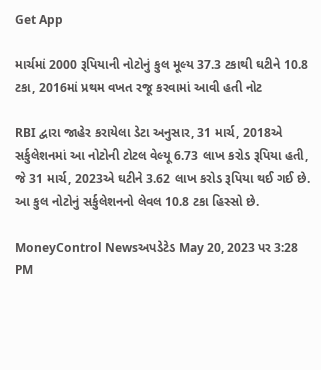Get App

માર્ચમાં 2000 રૂપિયાની નોટોનું કુલ મૂલ્ય 37.3 ટકાથી ઘટીને 10.8 ટકા, 2016માં પ્રથમ વખત રજૂ કરવામાં આવી હતી નોટ

RBI દ્વારા જાહેર કરાયેલા ડેટા અનુસાર, 31 માર્ચ, 2018એ સર્કુલેશનમાં આ નોટોની ટોટલ વેલ્યૂ 6.73 લાખ કરોડ રૂપિયા હતી, જે 31 માર્ચ, 2023એ ઘટીને 3.62 લાખ કરોડ રૂપિયા થઈ ગઈ છે. આ કુલ નોટોનું સર્કુલેશનનો લેવલ 10.8 ટકા હિસ્સો છે.

MoneyControl Newsઅપડેટેડ May 20, 2023 પર 3:28 PM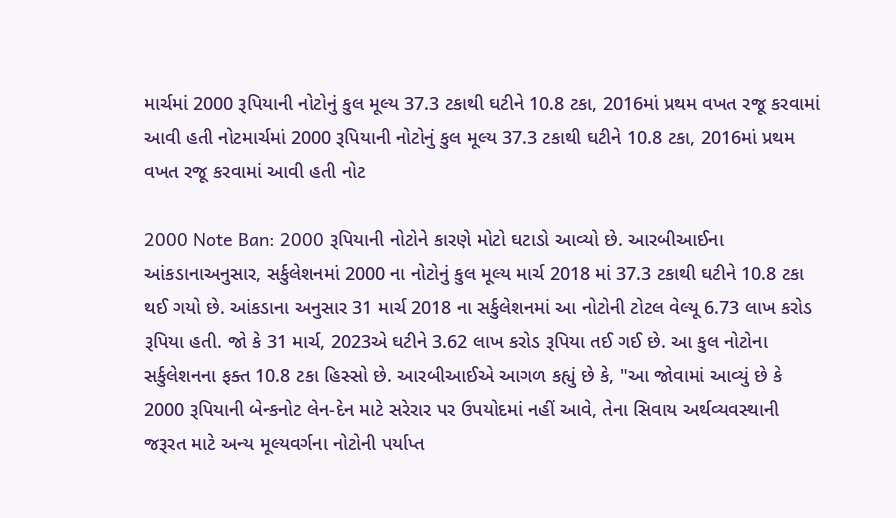માર્ચમાં 2000 રૂપિયાની નોટોનું કુલ મૂલ્ય 37.3 ટકાથી ઘટીને 10.8 ટકા, 2016માં પ્રથમ વખત રજૂ કરવામાં આવી હતી નોટમાર્ચમાં 2000 રૂપિયાની નોટોનું કુલ મૂલ્ય 37.3 ટકાથી ઘટીને 10.8 ટકા, 2016માં પ્રથમ વખત રજૂ કરવામાં આવી હતી નોટ

2000 Note Ban: 2000 રૂપિયાની નોટોને કારણે મોટો ઘટાડો આવ્યો છે. આરબીઆઈના આંકડાનાઅનુસાર, સર્કુલેશનમાં 2000 ના નોટોનું કુલ મૂલ્ય માર્ચ 2018 માં 37.3 ટકાથી ઘટીને 10.8 ટકા થઈ ગયો છે. આંકડાના અનુસાર 31 માર્ચ 2018 ના સર્કુલેશનમાં આ નોટોની ટોટલ વેલ્યૂ 6.73 લાખ કરોડ રૂપિયા હતી. જો કે 31 માર્ચ, 2023એ ઘટીને 3.62 લાખ કરોડ રૂપિયા તઈ ગઈ છે. આ કુલ નોટોના સર્કુલેશનના ફક્ત 10.8 ટકા હિસ્સો છે. આરબીઆઈએ આગળ કહ્યું છે કે, "આ જોવામાં આવ્યું છે કે 2000 રૂપિયાની બેન્કનોટ લેન-દેન માટે સરેરાર પર ઉપયોદમાં નહીં આવે, તેના સિવાય અર્થવ્યવસ્થાની જરૂરત માટે અન્ય મૂલ્યવર્ગના નોટોની પર્યાપ્ત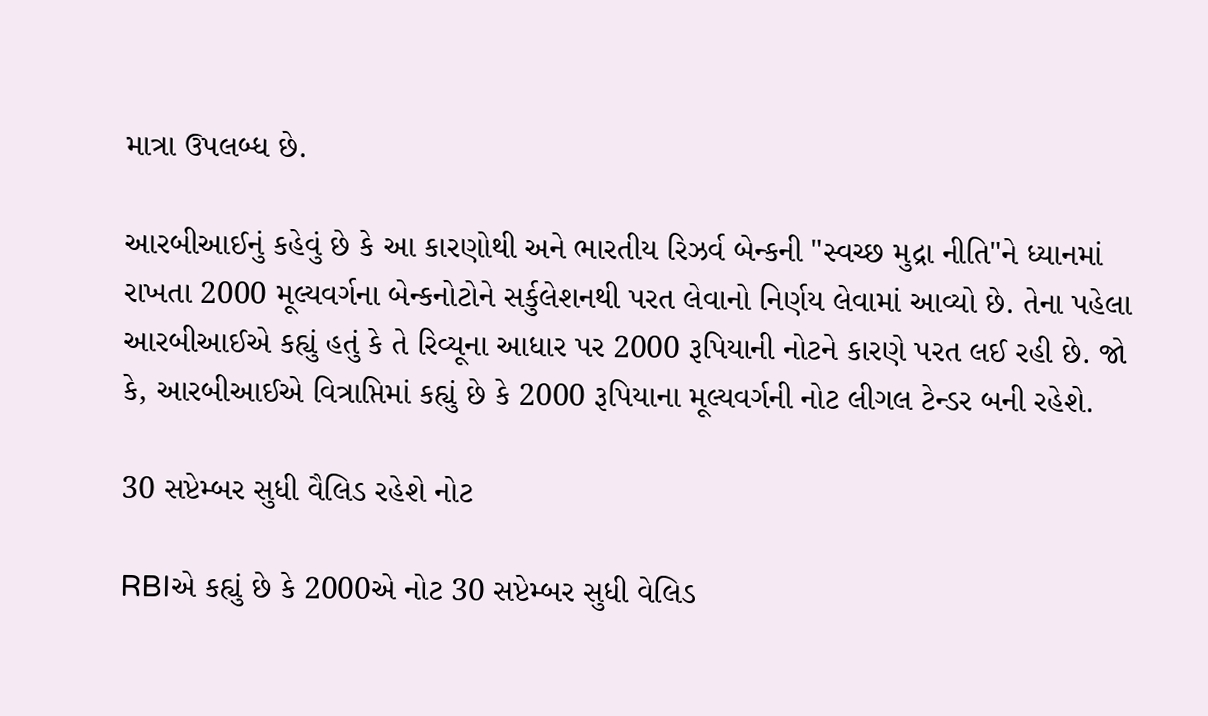માત્રા ઉપલબ્ધ છે.

આરબીઆઈનું કહેવું છે કે આ કારણોથી અને ભારતીય રિઝર્વ બેન્કની "સ્વચ્છ મુદ્રા નીતિ"ને ધ્યાનમાં રાખતા 2000 મૂલ્યવર્ગના બેન્કનોટોને સર્કુલેશનથી પરત લેવાનો નિર્ણય લેવામાં આવ્યો છે. તેના પહેલા આરબીઆઈએ કહ્યું હતું કે તે રિવ્યૂના આધાર પર 2000 રૂપિયાની નોટને કારણે પરત લઈ રહી છે. જો કે, આરબીઆઈએ વિત્રાપ્તિમાં કહ્યું છે કે 2000 રૂપિયાના મૂલ્યવર્ગની નોટ લીગલ ટેન્ડર બની રહેશે.

30 સપ્ટેમ્બર સુધી વૈલિડ રહેશે નોટ

RBIએ કહ્યું છે કે 2000એ નોટ 30 સપ્ટેમ્બર સુધી વેલિડ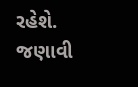રહેશે. જણાવી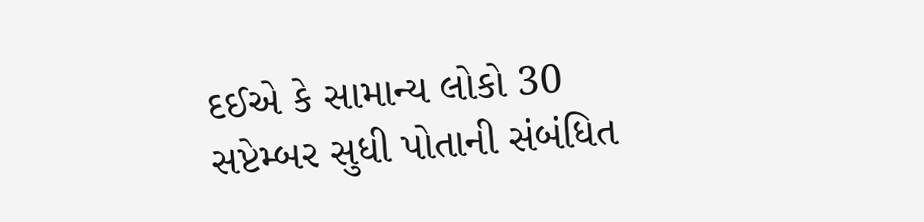દઈએ કે સામાન્ય લોકો 30 સપ્ટેમ્બર સુધી પોતાની સંબંધિત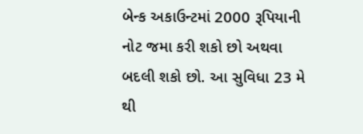બેન્ક અકાઉન્ટમાં 2000 રૂપિયાની નોટ જમા કરી શકો છો અથવા બદલી શકો છો. આ સુવિધા 23 મે થી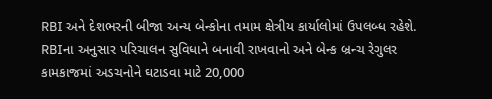RBI અને દેશભરની બીજા અન્ય બેન્કોના તમામ ક્ષેત્રીય કાર્યાલોમાં ઉપલબ્ધ રહેશે. RBIના અનુસાર પરિચાલન સુવિધાને બનાવી રાખવાનો અને બેન્ક બ્રન્ચ રેગુલર કામકાજમાં અડચનોને ઘટાડવા માટે 20,000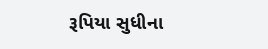રૂપિયા સુધીના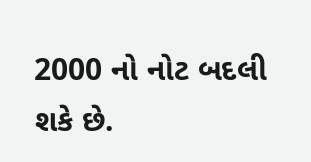2000 નો નોટ બદલી શકે છે.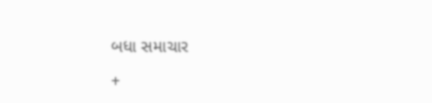બધા સમાચાર

+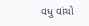વધુ વાંચો